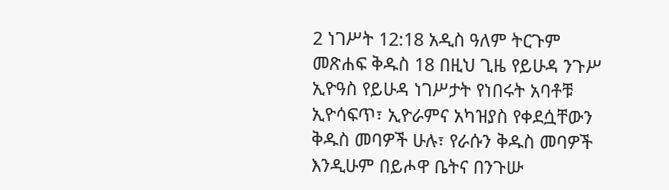2 ነገሥት 12:18 አዲስ ዓለም ትርጉም መጽሐፍ ቅዱስ 18 በዚህ ጊዜ የይሁዳ ንጉሥ ኢዮዓስ የይሁዳ ነገሥታት የነበሩት አባቶቹ ኢዮሳፍጥ፣ ኢዮራምና አካዝያስ የቀደሷቸውን ቅዱስ መባዎች ሁሉ፣ የራሱን ቅዱስ መባዎች እንዲሁም በይሖዋ ቤትና በንጉሡ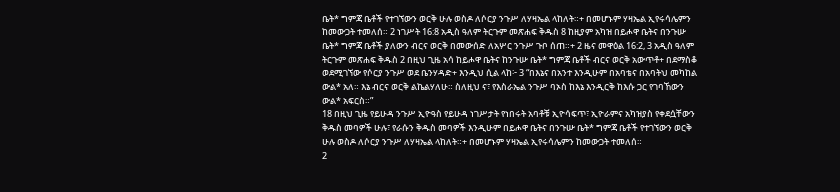ቤት* ግምጃ ቤቶች የተገኘውን ወርቅ ሁሉ ወስዶ ለሶርያ ንጉሥ ለሃዛኤል ላከለት።+ በመሆኑም ሃዛኤል ኢየሩሳሌምን ከመውጋት ተመለሰ። 2 ነገሥት 16:8 አዲስ ዓለም ትርጉም መጽሐፍ ቅዱስ 8 ከዚያም አካዝ በይሖዋ ቤትና በንጉሡ ቤት* ግምጃ ቤቶች ያለውን ብርና ወርቅ በመውሰድ ለአሦር ንጉሥ ጉቦ ሰጠ።+ 2 ዜና መዋዕል 16:2, 3 አዲስ ዓለም ትርጉም መጽሐፍ ቅዱስ 2 በዚህ ጊዜ አሳ ከይሖዋ ቤትና ከንጉሡ ቤት* ግምጃ ቤቶች ብርና ወርቅ አውጥቶ+ በደማስቆ ወደሚገኘው የሶርያ ንጉሥ ወደ ቤንሃዳድ+ እንዲህ ሲል ላከ፦ 3 “በእኔና በአንተ እንዲሁም በአባቴና በአባትህ መካከል ውል* አለ። እኔ ብርና ወርቅ ልኬልሃለሁ። ስለዚህ ና፣ የእስራኤል ንጉሥ ባኦስ ከእኔ እንዲርቅ ከእሱ ጋር የገባኸውን ውል* አፍርስ።”
18 በዚህ ጊዜ የይሁዳ ንጉሥ ኢዮዓስ የይሁዳ ነገሥታት የነበሩት አባቶቹ ኢዮሳፍጥ፣ ኢዮራምና አካዝያስ የቀደሷቸውን ቅዱስ መባዎች ሁሉ፣ የራሱን ቅዱስ መባዎች እንዲሁም በይሖዋ ቤትና በንጉሡ ቤት* ግምጃ ቤቶች የተገኘውን ወርቅ ሁሉ ወስዶ ለሶርያ ንጉሥ ለሃዛኤል ላከለት።+ በመሆኑም ሃዛኤል ኢየሩሳሌምን ከመውጋት ተመለሰ።
2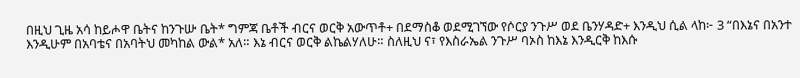በዚህ ጊዜ አሳ ከይሖዋ ቤትና ከንጉሡ ቤት* ግምጃ ቤቶች ብርና ወርቅ አውጥቶ+ በደማስቆ ወደሚገኘው የሶርያ ንጉሥ ወደ ቤንሃዳድ+ እንዲህ ሲል ላከ፦ 3 “በእኔና በአንተ እንዲሁም በአባቴና በአባትህ መካከል ውል* አለ። እኔ ብርና ወርቅ ልኬልሃለሁ። ስለዚህ ና፣ የእስራኤል ንጉሥ ባኦስ ከእኔ እንዲርቅ ከእሱ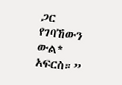ጋር የገባኸውን ውል* አፍርስ።”